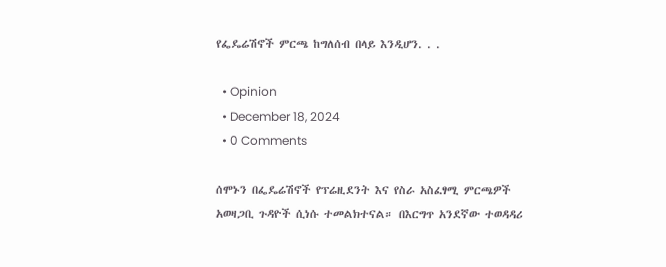የፌዴሬሽኖች ምርጫ ከግለሰብ በላይ እንዲሆን. . .

  • Opinion
  • December 18, 2024
  • 0 Comments

ሰሞኑን በፌዴሬሽኖች የፕሬዚደንት እና የስራ አስፈፃሚ ምርጫዎች አወዛጋቢ ጉዳዮች ሲነሱ ተመልክተናል። በእርግጥ አንደኛው ተወዳዳሪ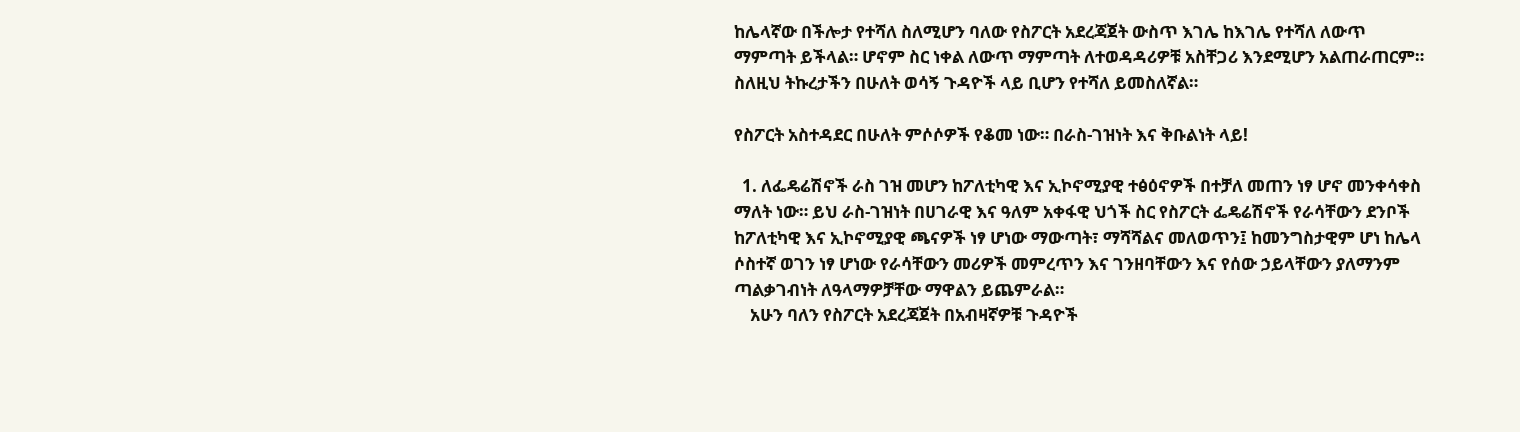ከሌላኛው በችሎታ የተሻለ ስለሚሆን ባለው የስፖርት አደረጃጀት ውስጥ እገሌ ከእገሌ የተሻለ ለውጥ ማምጣት ይችላል። ሆኖም ስር ነቀል ለውጥ ማምጣት ለተወዳዳሪዎቹ አስቸጋሪ እንደሚሆን አልጠራጠርም። ስለዚህ ትኩረታችን በሁለት ወሳኝ ጉዳዮች ላይ ቢሆን የተሻለ ይመስለኛል።

የስፖርት አስተዳደር በሁለት ምሶሶዎች የቆመ ነው። በራስ-ገዝነት እና ቅቡልነት ላይ!

  1. ለፌዴሬሽኖች ራስ ገዝ መሆን ከፖለቲካዊ እና ኢኮኖሚያዊ ተፅዕኖዎች በተቻለ መጠን ነፃ ሆኖ መንቀሳቀስ ማለት ነው። ይህ ራስ-ገዝነት በሀገራዊ እና ዓለም አቀፋዊ ህጎች ስር የስፖርት ፌዴሬሽኖች የራሳቸውን ደንቦች ከፖለቲካዊ እና ኢኮኖሚያዊ ጫናዎች ነፃ ሆነው ማውጣት፣ ማሻሻልና መለወጥን፤ ከመንግስታዊም ሆነ ከሌላ ሶስተኛ ወገን ነፃ ሆነው የራሳቸውን መሪዎች መምረጥን እና ገንዘባቸውን እና የሰው ኃይላቸውን ያለማንም ጣልቃገብነት ለዓላማዎቻቸው ማዋልን ይጨምራል።
    አሁን ባለን የስፖርት አደረጃጀት በአብዛኛዎቹ ጉዳዮች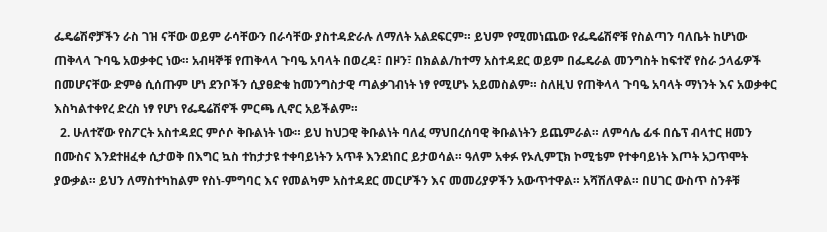ፌዴሬሽኖቻችን ራስ ገዝ ናቸው ወይም ራሳቸውን በራሳቸው ያስተዳድራሉ ለማለት አልደፍርም። ይህም የሚመነጨው የፌዴሬሽኖቹ የስልጣን ባለቤት ከሆነው ጠቅላላ ጉባዔ አወቃቀር ነው። አብዛኞቹ የጠቅላላ ጉባዔ አባላት በወረዳ፣ በዞን፣ በክልል/ከተማ አስተዳደር ወይም በፌዴራል መንግስት ከፍተኛ የስራ ኃላፊዎች በመሆናቸው ድምፅ ሲሰጡም ሆነ ደንቦችን ሲያፀድቁ ከመንግስታዊ ጣልቃገብነት ነፃ የሚሆኑ አይመስልም። ስለዚህ የጠቅላላ ጉባዔ አባላት ማነንት እና አወቃቀር እስካልተቀየረ ድረስ ነፃ የሆነ የፌዴሬሽኖች ምርጫ ሊኖር አይችልም።
  2. ሁለተኛው የስፖርት አስተዳደር ምሶሶ ቅቡልነት ነው። ይህ ከህጋዊ ቅቡልነት ባለፈ ማህበረሰባዊ ቅቡልነትን ይጨምራል። ለምሳሌ ፊፋ በሴፕ ብላተር ዘመን በሙስና እንደተዘፈቀ ሲታወቅ በእግር ኳስ ተከታታዩ ተቀባይነትን አጥቶ እንደነበር ይታወሳል። ዓለም አቀፉ የኦሊምፒክ ኮሚቴም የተቀባይነት እጦት አጋጥሞት ያውቃል። ይህን ለማስተካከልም የስነ-ምግባር እና የመልካም አስተዳደር መርሆችን እና መመሪያዎችን አውጥተዋል። አሻሽለዋል። በሀገር ውስጥ ስንቶቹ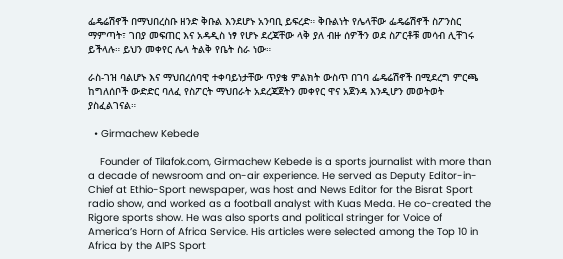ፌዴሬሽኖች በማህበረስቡ ዘንድ ቅቡል እንደሆኑ አንባቢ ይፍረድ። ቅቡልነት የሌላቸው ፌዴሬሽኖች ስፖንስር ማምጣት፣ ገበያ መፍጠር እና አዳዲስ ነፃ የሆኑ ደረጃቸው ላቅ ያለ ብዙ ሰዎችን ወደ ስፖርቶቹ መሳብ ሊቸገሩ ይችላሉ። ይህን መቀየር ሌላ ትልቅ የቤት ስራ ነው።

ራስ-ገዝ ባልሆኑ እና ማህበረሰባዊ ተቀባይነታቸው ጥያቄ ምልክት ውስጥ በገባ ፌዴሬሽኖች በሚደረግ ምርጫ ከግለሰቦች ውድድር ባለፈ የስፖርት ማህበራት አደረጃጀትን መቀየር ዋና አጀንዳ እንዲሆን መወትወት ያስፈልገናል።

  • Girmachew Kebede

    Founder of Tilafok.com, Girmachew Kebede is a sports journalist with more than a decade of newsroom and on-air experience. He served as Deputy Editor-in-Chief at Ethio-Sport newspaper, was host and News Editor for the Bisrat Sport radio show, and worked as a football analyst with Kuas Meda. He co-created the Rigore sports show. He was also sports and political stringer for Voice of America’s Horn of Africa Service. His articles were selected among the Top 10 in Africa by the AIPS Sport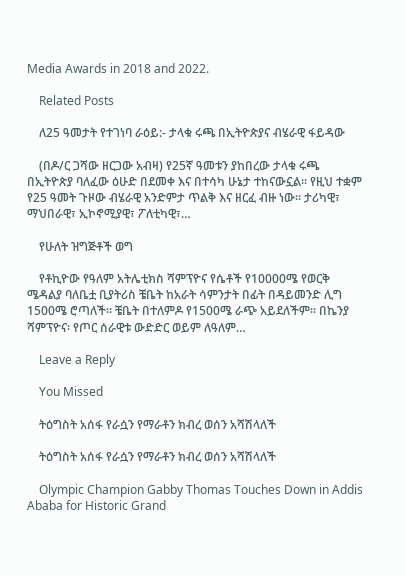Media Awards in 2018 and 2022.

    Related Posts

    ለ25 ዓመታት የተገነባ ራዕይ:- ታላቁ ሩጫ በኢትዮጵያና ብሄራዊ ፋይዳው

    (በዶ/ር ጋሻው ዘርጋው አብዛ) የ25ኛ ዓመቱን ያከበረው ታላቁ ሩጫ በኢትዮጵያ ባለፈው ዕሁድ በደመቀ እና በተሳካ ሁኔታ ተከናውኗል። የዚህ ተቋም የ25 ዓመት ጉዞው ብሄራዊ አንድምታ ጥልቅ እና ዘርፈ ብዙ ነው። ታሪካዊ፣ ማህበራዊ፣ ኢኮኖሚያዊ፣ ፖለቲካዊ፣…

    የሁለት ዝግጅቶች ወግ

    የቶኪዮው የዓለም አትሌቲክስ ሻምፕዮና የሴቶች የ10000ሜ የወርቅ ሜዳልያ ባለቤቷ ቢያትሪስ ቼቤት ከአራት ሳምንታት በፊት በዳይመንድ ሊግ 1500ሜ ሮጣለች። ቼቤት በተለምዶ የ1500ሜ ራጭ አይደለችም። በኬንያ ሻምፕዮና፡ የጦር ሰራዊቱ ውድድር ወይም ለዓለም…

    Leave a Reply

    You Missed

    ትዕግስት አሰፋ የራሷን የማራቶን ክብረ ወሰን አሻሽላለች

    ትዕግስት አሰፋ የራሷን የማራቶን ክብረ ወሰን አሻሽላለች

    Olympic Champion Gabby Thomas Touches Down in Addis Ababa for Historic Grand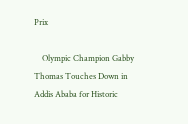Prix

    Olympic Champion Gabby Thomas Touches Down in Addis Ababa for Historic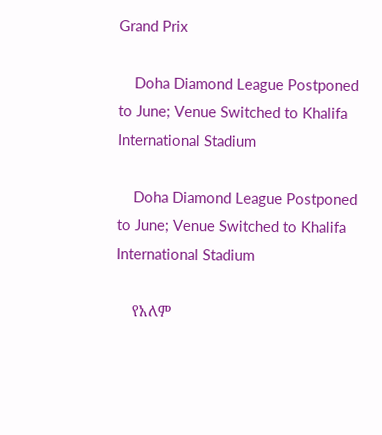Grand Prix

    Doha Diamond League Postponed to June; Venue Switched to Khalifa International Stadium

    Doha Diamond League Postponed to June; Venue Switched to Khalifa International Stadium

    የአለም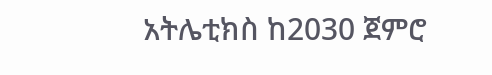አትሌቲክስ ከ2030 ጀምሮ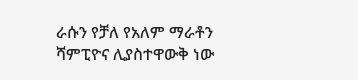ራሱን የቻለ የአለም ማራቶን ሻምፒዮና ሊያስተዋውቅ ነው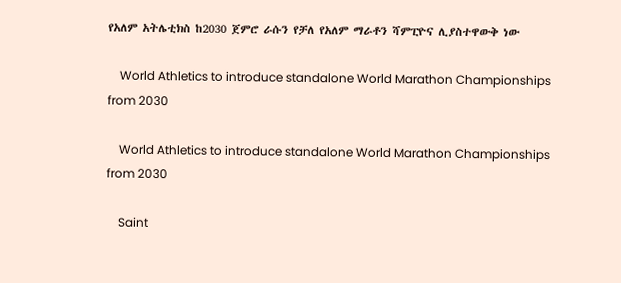የአለም አትሌቲክስ ከ2030 ጀምሮ ራሱን የቻለ የአለም ማራቶን ሻምፒዮና ሊያስተዋውቅ ነው

    World Athletics to introduce standalone World Marathon Championships from 2030

    World Athletics to introduce standalone World Marathon Championships from 2030

    Saint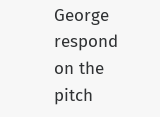George respond on the pitch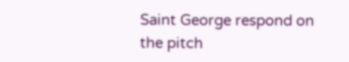Saint George respond on the pitch